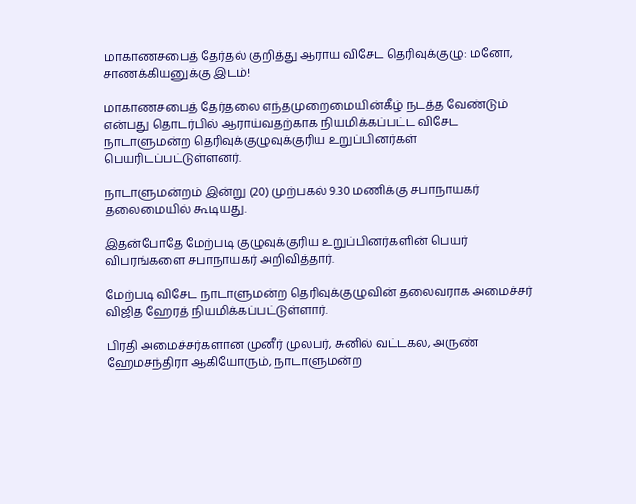மாகாணசபைத் தேர்தல் குறித்து ஆராய விசேட தெரிவுக்குழு: மனோ, சாணக்கியனுக்கு இடம்!

மாகாணசபைத் தேர்தலை எந்தமுறைமையின்கீழ் நடத்த வேண்டும் என்பது தொடர்பில் ஆராய்வதற்காக நியமிக்கப்பட்ட விசேட நாடாளுமன்ற தெரிவுக்குழுவுக்குரிய உறுப்பினர்கள் பெயரிடப்பட்டுள்ளனர்.

நாடாளுமன்றம் இன்று (20) முற்பகல் 9.30 மணிக்கு சபாநாயகர் தலைமையில் கூடியது.

இதன்போதே மேற்படி குழுவுக்குரிய உறுப்பினர்களின் பெயர் விபரங்களை சபாநாயகர் அறிவித்தார்.

மேற்படி விசேட நாடாளுமன்ற தெரிவுக்குழுவின் தலைவராக அமைச்சர் விஜித ஹேரத் நியமிக்கப்பட்டுள்ளார்.

பிரதி அமைச்சர்களான முனீர் முலபர், சுனில் வட்டகல, அருண் ஹேமசந்திரா ஆகியோரும், நாடாளுமன்ற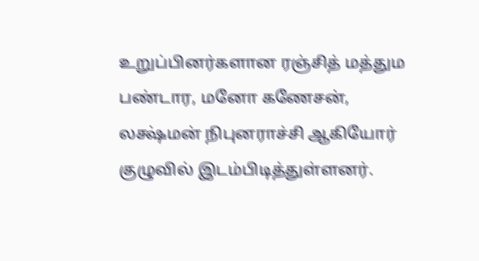உறுப்பினர்களான ரஞ்சித் மத்தும பண்டார, மனோ கணேசன், லக்ஷ்மன் நிபுனராச்சி ஆகியோர் குழுவில் இடம்பிடித்துள்ளனர்.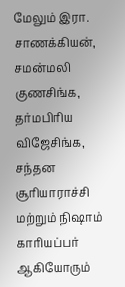மேலும் இரா. சாணக்கியன், சமன்மலி குணசிங்க, தர்மபிரிய விஜேசிங்க, சந்தன சூரியாராச்சி மற்றும் நிஷாம் காரியப்பர் ஆகியோரும்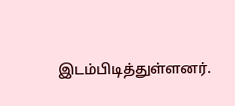இடம்பிடித்துள்ளனர்.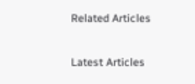Related Articles

Latest Articles